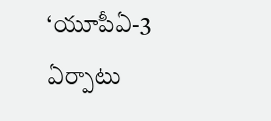‘యూపీఏ-3 ఏర్పాటు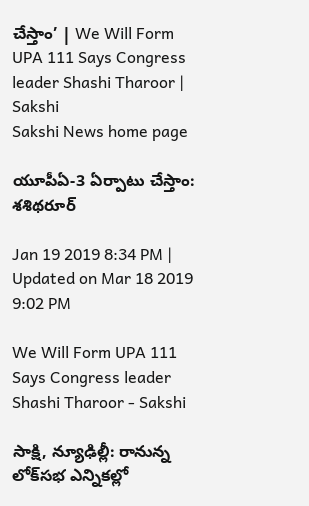చేస్తాం’ | We Will Form UPA 111 Says Congress leader Shashi Tharoor | Sakshi
Sakshi News home page

యూపీఏ-3 ఏర్పాటు చేస్తాం: శశిథరూర్‌

Jan 19 2019 8:34 PM | Updated on Mar 18 2019 9:02 PM

We Will Form UPA 111 Says Congress leader Shashi Tharoor - Sakshi

సాక్షి, న్యూఢిల్లీ: రానున్న లోక్‌సభ ఎన్నికల్లో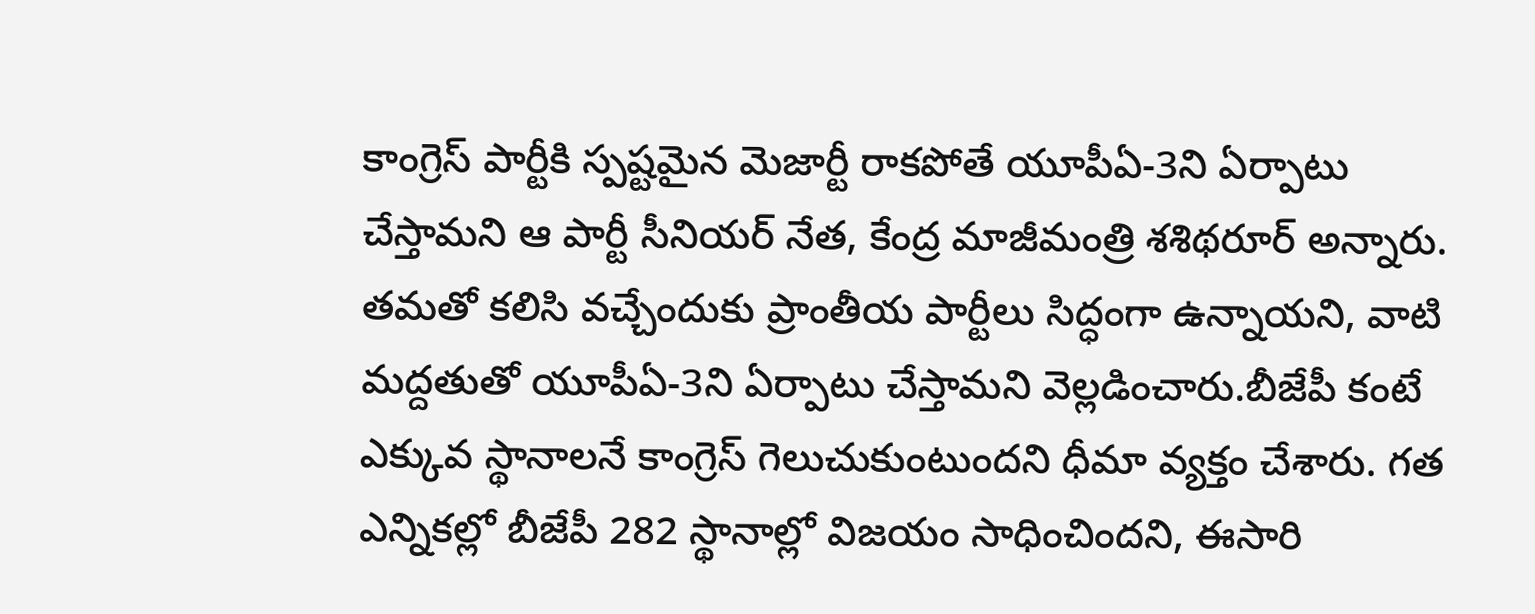కాంగ్రెస్‌ పార్టీకి స్పష్టమైన మెజార్టీ రాకపోతే యూపీఏ-3ని ఏర్పాటు చేస్తామని ఆ పార్టీ సీనియర్‌ నేత, కేంద్ర మాజీమంత్రి శశిథరూర్‌ అన్నారు. తమతో కలిసి వచ్చేందుకు ప్రాంతీయ పార్టీలు సిద్ధంగా ఉన్నాయని, వాటి మద్దతుతో యూపీఏ-3ని ఏర్పాటు చేస్తామని వెల్లడించారు.బీజేపీ కంటే ఎక్కువ స్థానాలనే కాంగ్రెస్‌ గెలుచుకుంటుందని ధీమా వ్యక్తం చేశారు. గత ఎన్నికల్లో బీజేపీ 282 స్థానాల్లో విజయం సాధించిందని, ఈసారి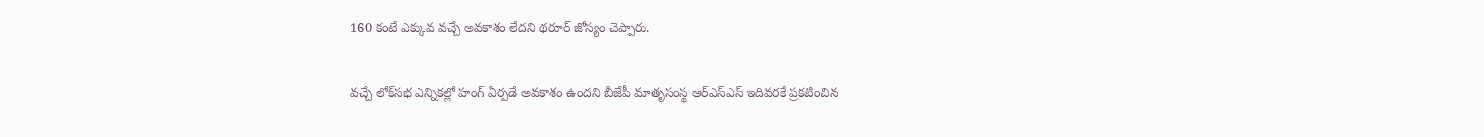160 కంటే ఎక్కువ వచ్చే అవకాశం లేదని థరూర్‌ జోస్యం చెప్పారు.

వచ్చే లోక్‌సభ ఎన్నికల్లో హంగ్‌ ఏర్పడే అవకాశం ఉందని బీజేపీ మాతృసంస్థ ఆర్‌ఎస్‌ఎస్‌ ఇదివరకే ప్రకటించిన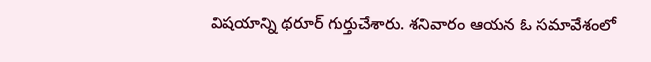విషయాన్ని థరూర్‌ గుర్తుచేశారు. శనివారం ఆయన ఓ సమావేశంలో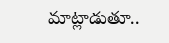మాట్లాడుతూ..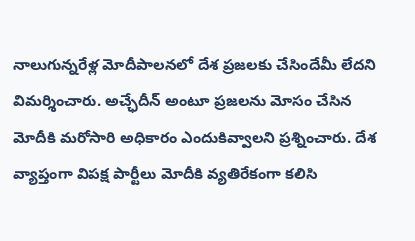నాలుగున్నరేళ్ల మోదీపాలనలో దేశ ప్రజలకు చేసిందేమీ లేదని విమర్శించారు. అచ్ఛేదీన్‌ అంటూ ప్రజలను మోసం చేసిన మోదీకి మరోసారి అధికారం ఎందుకివ్వాలని ప్రశ్నించారు. దేశ వ్యాప్తంగా విపక్ష పార్టీలు మోదీకి వ్యతిరేకంగా కలిసి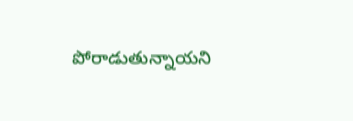పోరాడుతున్నాయని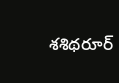శశిథరూర్‌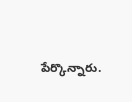పేర్కొన్నారు.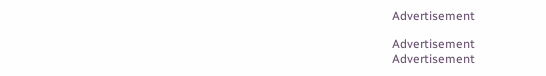Advertisement

Advertisement
Advertisement